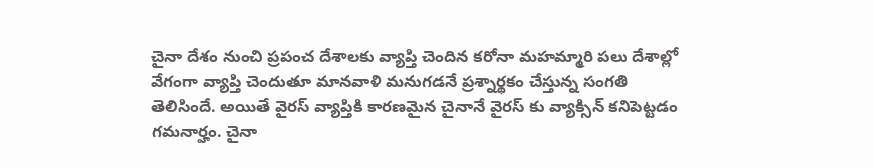చైనా దేశం నుంచి ప్రపంచ దేశాలకు వ్యాప్తి చెందిన కరోనా మహమ్మారి పలు దేశాల్లో వేగంగా వ్యాప్తి చెందుతూ మానవాళి మనుగడనే ప్రశ్నార్థకం చేస్తున్న సంగతి తెలిసిందే. అయితే వైరస్ వ్యాప్తికి కారణమైన చైనానే వైరస్ కు వ్యాక్సిన్ కనిపెట్టడం గమనార్హం. చైనా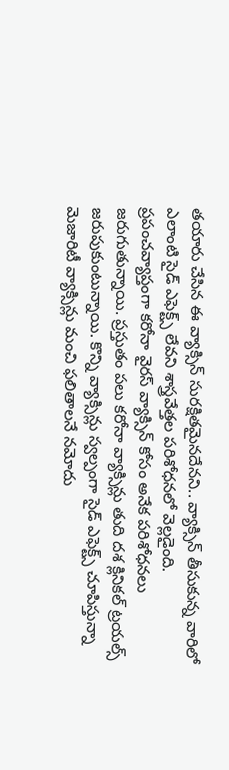తయారు చేసిన ఈ వ్యాక్సిన్ సురక్షితమైనదేనని.. వ్యాక్సిన్ తీసుకున్న వారిలో ఎలాంటి సైడ్ ఎఫెక్ట్స్ లేవని శాస్త్రవేత్తల పరిశోధనలో వెల్లడైంది.
ప్రపంచవ్యాప్తంగా కరోనా వైరస్ వ్యాక్సిన్ కోసం అనేక పరిశోధనలు జరుగుతున్నాయి. ప్రస్తుతం పలు కరోనా వ్యాక్సిన్లు తుది దశ క్లినికల్ ట్రయల్స్ జరుపుకుంటున్నాయి. కొన్ని వ్యాక్సిన్లు స్వల్పంగా సైడ్ ఎఫెక్ట్స్ చూపిస్తున్నా మెజారిటీ వ్యాక్సిన్లు మంచి ఫలితాలనే నమోదు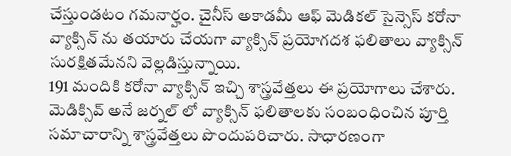చేస్తుండటం గమనార్హం. చైనీస్ అకాడమీ ఆఫ్ మెడికల్ సైన్సెస్ కరోనా వ్యాక్సిన్ ను తయారు చేయగా వ్యాక్సిన్ ప్రయోగదశ ఫలితాలు వ్యాక్సిన్ సురక్షితమేనని వెల్లడిస్తున్నాయి.
191 మందికి కరోనా వ్యాక్సిన్ ఇచ్చి శాస్త్రవేత్తలు ఈ ప్రయోగాలు చేశారు. మెడిక్సివ్ అనే జర్నల్ లో వ్యాక్సిన్ ఫలితాలకు సంబంధించిన పూర్తి సమాచారాన్ని శాస్త్రవేత్తలు పొందుపరిచారు. సాధారణంగా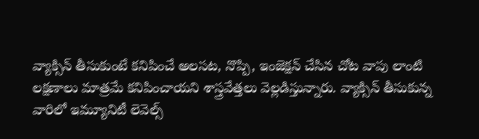వ్యాక్సిన్ తీసుకుంటే కనిపించే అలసట, నొప్పి, ఇంజెక్షన్ చేసిన చోట వాపు లాంటి లక్షణాలు మాత్రమే కనిపించాయని శాస్త్రవేత్తలు వెల్లడిస్తున్నారు. వ్యాక్సిన్ తీసుకున్న వారిలో ఇమ్యూనిటీ లెవెల్స్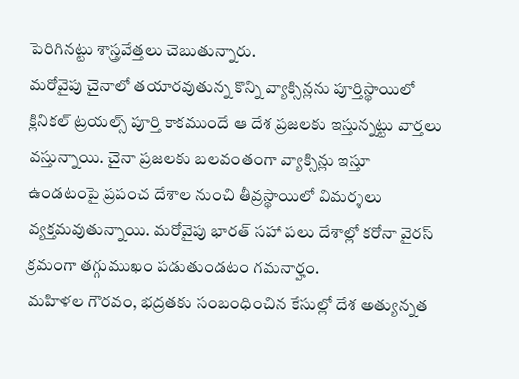పెరిగినట్టు శాస్త్రవేత్తలు చెబుతున్నారు.
మరోవైపు చైనాలో తయారవుతున్న కొన్ని వ్యాక్సిన్లను పూర్తిస్థాయిలో క్లినికల్ ట్రయల్స్ పూర్తి కాకముందే ఆ దేశ ప్రజలకు ఇస్తున్నట్టు వార్తలు వస్తున్నాయి. చైనా ప్రజలకు బలవంతంగా వ్యాక్సిన్లు ఇస్తూ ఉండటంపై ప్రపంచ దేశాల నుంచి తీవ్రస్థాయిలో విమర్శలు వ్యక్తమవుతున్నాయి. మరోవైపు భారత్ సహా పలు దేశాల్లో కరోనా వైరస్ క్రమంగా తగ్గుముఖం పడుతుండటం గమనార్హం.
మహిళల గౌరవం, భద్రతకు సంబంధించిన కేసుల్లో దేశ అత్యున్నత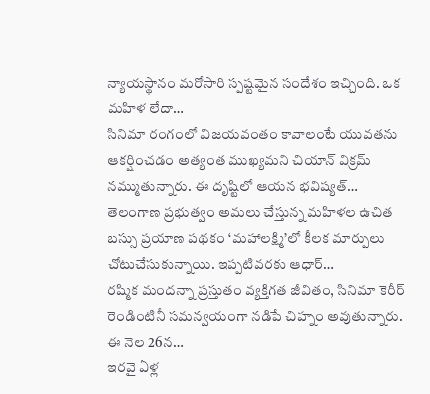న్యాయస్థానం మరోసారి స్పష్టమైన సందేశం ఇచ్చింది. ఒక మహిళ లేదా…
సినిమా రంగంలో విజయవంతం కావాలంటే యువతను ఆకర్షించడం అత్యంత ముఖ్యమని చియాన్ విక్రమ్ నమ్ముతున్నారు. ఈ దృష్టిలో ఆయన భవిష్యత్…
తెలంగాణ ప్రభుత్వం అమలు చేస్తున్న మహిళల ఉచిత బస్సు ప్రయాణ పథకం ‘మహాలక్ష్మి’లో కీలక మార్పులు చోటుచేసుకున్నాయి. ఇప్పటివరకు ఆధార్…
రష్మిక మందన్నా ప్రస్తుతం వ్యక్తిగత జీవితం, సినిమా కెరీర్ రెండింటినీ సమన్వయంగా నడిపే చిహ్నం అవుతున్నారు. ఈ నెల 26న…
ఇరవై ఏళ్ల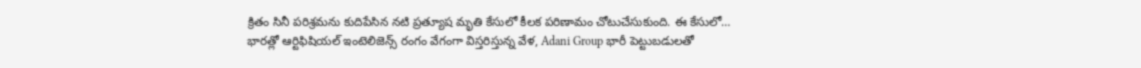క్రితం సినీ పరిశ్రమను కుదిపేసిన నటి ప్రత్యూష మృతి కేసులో కీలక పరిణామం చోటుచేసుకుంది. ఈ కేసులో…
భారత్లో ఆర్టిఫిషియల్ ఇంటెలిజెన్స్ రంగం వేగంగా విస్తరిస్తున్న వేళ, Adani Group భారీ పెట్టుబడులతో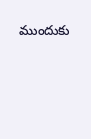ముందుకు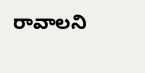రావాలని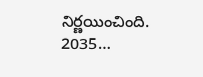నిర్ణయించింది. 2035…